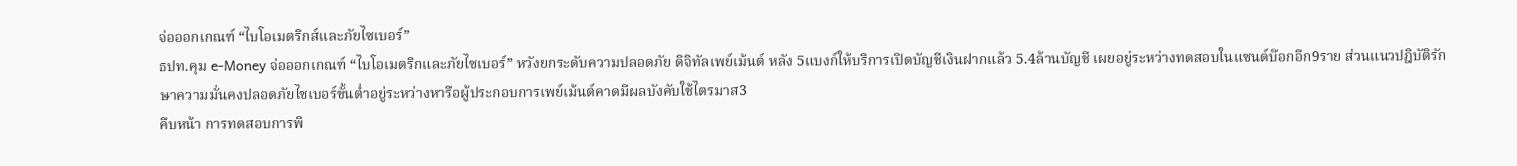จ่อออกเกณฑ์ “ไบโอเมตริกส์และภัยไซเบอร์”
ธปท.คุม e-Money จ่อออกเกณฑ์ “ไบโอเมตริกและภัยไซเบอร์” หวังยกระดับความปลอดภัย ดิจิทัลเพย์เม้นต์ หลัง 5แบงก์ให้บริการเปิดบัญชีเงินฝากแล้ว 5.4ล้านบัญชี เผยอยู่ระหว่างทดสอบในแซนด์บ๊อกอีก9ราย ส่วนแนวปฎิบัติรักษาความมั่นคงปลอดภัยไซเบอร์ขั้นต่ำอยู่ระหว่างหารือผู้ประกอบการเพย์เม้นต์คาดมีผลบังคับใช้ไตรมาส3
คืบหน้า การทดสอบการพิ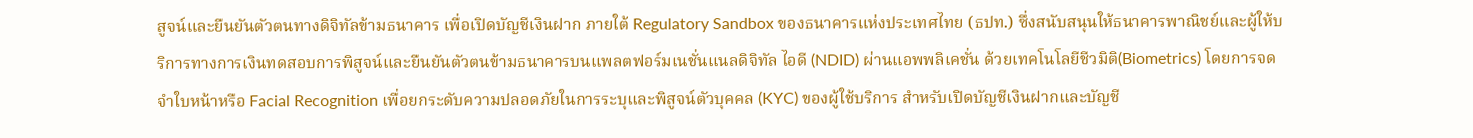สูจน์และยืนยันตัวตนทางดิจิทัลข้ามธนาคาร เพื่อเปิดบัญชีเงินฝาก ภายใต้ Regulatory Sandbox ของธนาคารแห่งประเทศไทย (ธปท.) ซึ่งสนับสนุนให้ธนาคารพาณิชย์และผู้ให้บริการทางการเงินทดสอบการพิสูจน์และยืนยันตัวตนข้ามธนาคารบนแพลตฟอร์มเนชั่นแนลดิจิทัล ไอดี (NDID) ผ่านแอพพลิเคชั่น ด้วยเทคโนโลยีชีวมิติ(Biometrics) โดยการจดจำใบหน้าหรือ Facial Recognition เพื่อยกระดับความปลอดภัยในการระบุและพิสูจน์ตัวบุคคล (KYC) ของผู้ใช้บริการ สำหรับเปิดบัญชีเงินฝากและบัญชี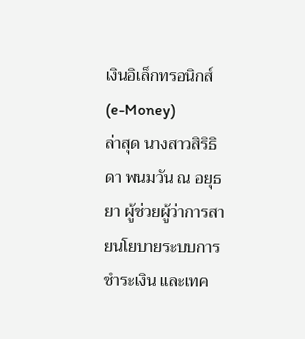เงินอิเล็กทรอนิกส์ (e-Money)
ล่าสุด นางสาวสิริธิดา พนมวัน ณ อยุธยา ผู้ช่วยผู้ว่าการสายนโยบายระบบการชำระเงิน และเทค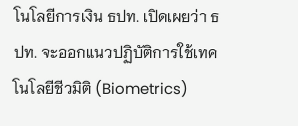โนโลยีการเงิน ธปท. เปิดเผยว่า ธปท. จะออกแนวปฏิบัติการใช้เทคโนโลยีชีวมิติ (Biometrics)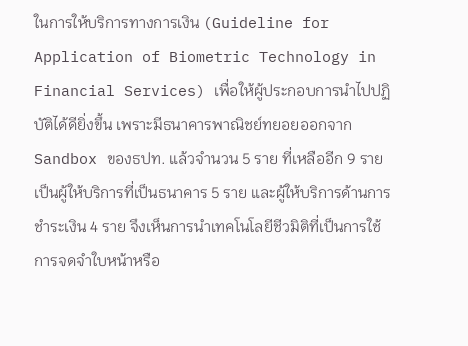ในการให้บริการทางการเงิน (Guideline for Application of Biometric Technology in Financial Services) เพื่อให้ผู้ประกอบการนำไปปฏิบัติได้ดียิ่งขึ้น เพราะมีธนาคารพาณิชย์ทยอยออกจาก Sandbox ของธปท. แล้วจำนวน 5 ราย ที่เหลืออีก 9 รายเป็นผู้ให้บริการที่เป็นธนาคาร 5 ราย และผู้ให้บริการด้านการชำระเงิน 4 ราย จึงเห็นการนำเทคโนโลยีชีวมิติที่เป็นการใช้การจดจำใบหน้าหรือ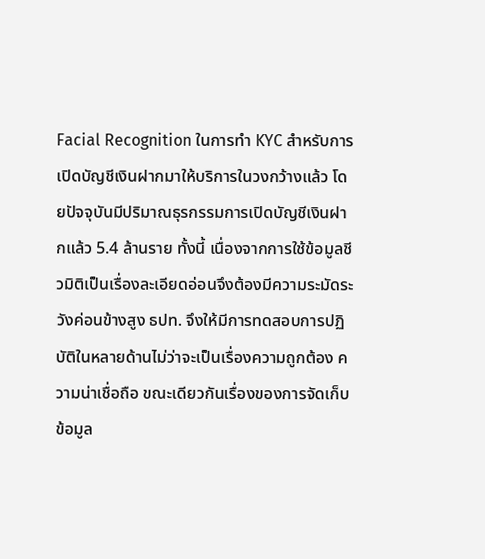Facial Recognition ในการทำ KYC สำหรับการเปิดบัญชีเงินฝากมาให้บริการในวงกว้างแล้ว โดยปัจจุบันมีปริมาณธุรกรรมการเปิดบัญชีเงินฝากแล้ว 5.4 ล้านราย ทั้งนี้ เนื่องจากการใช้ข้อมูลชีวมิติเป็นเรื่องละเอียดอ่อนจึงต้องมีความระมัดระวังค่อนข้างสูง ธปท. จึงให้มีการทดสอบการปฏิบัติในหลายด้านไม่ว่าจะเป็นเรื่องความถูกต้อง ความน่าเชื่อถือ ขณะเดียวกันเรื่องของการจัดเก็บข้อมูล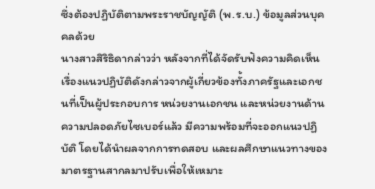ซึ่งต้องปฏิบัติตามพระราชบัญญัติ (พ.ร.บ.) ข้อมูลส่วนบุคคลด้วย
นางสาวสิริธิดากล่าวว่า หลังจากที่ได้จัดรับฟังความคิดเห็นเรื่องแนวปฏิบัติดังกล่าวจากผู้เกี่ยวข้องทั้งภาครัฐและเอกชนที่เป็นผู้ประกอบการ หน่วยงานเอกชน และหน่วยงานด้านความปลอดภัยไซเบอร์แล้ว มีความพร้อมที่จะออกแนวปฏิบัติ โดยได้นำผลจากการทดสอบ และผลศึกษาแนวทางของมาตรฐานสากลมาปรับเพื่อให้เหมาะ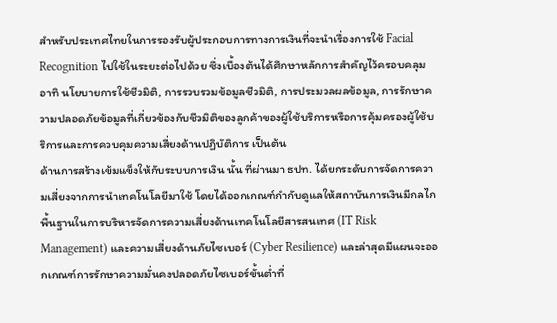สำหรับประเทศไทยในการรองรับผู้ประกอบการทางการเงินที่จะนำเรื่องการใช้ Facial Recognition ไปใช้ในระยะต่อไปด้วย ซึ่งเบื้องต้นได้ศึกษาหลักการสำคัญไว้ครอบคลุม อาทิ นโยบายการใช้ชีวมิติ, การรวบรวมข้อมูลชีวมิติ, การประมวลผลข้อมูล, การรักษาความปลอดภัยข้อมูลที่เกี่ยวข้องกับชีวมิติของลูกค้าของผู้ใช้บริการหรือการคุ้มครองผู้ใช้บริการและการควบคุมความเสี่ยงด้านปฏิบัติการ เป็นต้น
ด้านการสร้างเข้มแข็งให้กับระบบการเงิน นั้น ที่ผ่านมา ธปท. ได้ยกระดับการจัดการความเสี่ยงจากการนำเทคโนโลยีมาใช้ โดยได้ออกเกณฑ์กำกับดูแลให้สถาบันการเงินมีกลไกพื้นฐานในการบริหารจัดการความเสี่ยงด้านเทคโนโลยีสารสนเทศ (IT Risk Management) และความเสี่ยงด้านภัยไซเบอร์ (Cyber Resilience) และล่าสุดมีแผนจะออกเกณฑ์การรักษาความมั่นคงปลอดภัยไซเบอร์ขั้นต่ำที่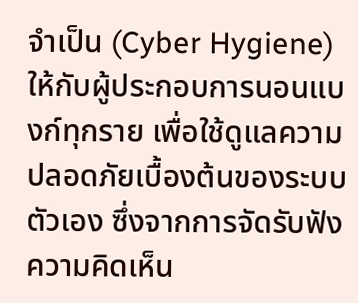จำเป็น (Cyber Hygiene) ให้กับผู้ประกอบการนอนแบงก์ทุกราย เพื่อใช้ดูแลความปลอดภัยเบื้องต้นของระบบตัวเอง ซึ่งจากการจัดรับฟังความคิดเห็น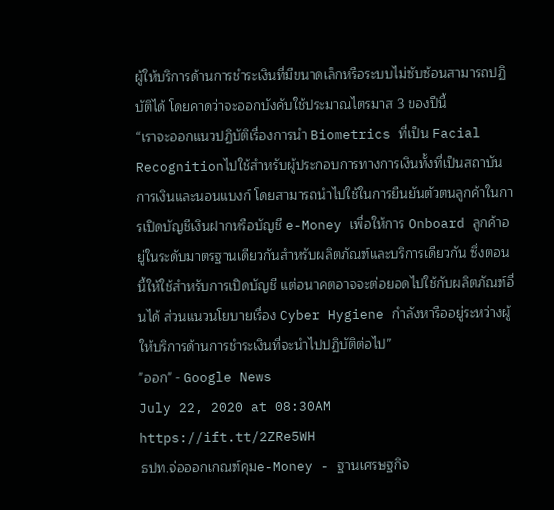ผู้ให้บริการด้านการชำระเงินที่มีขนาดเล็กหรือระบบไม่ซับซ้อนสามารถปฏิบัติได้ โดยคาดว่าจะออกบังคับใช้ประมาณไตรมาส 3 ของปีนี้
“เราจะออกแนวปฏิบัติเรื่องการนำ Biometrics ที่เป็น Facial Recognitionไปใช้สำหรับผู้ประกอบการทางการเงินทั้งที่เป็นสถาบันการเงินและนอนแบงก์ โดยสามารถนำไปใช้ในการยืนยันตัวตนลูกค้าในการเปิดบัญชีเงินฝากหรือบัญชี e-Money เพื่อให้การ Onboard ลูกค้าอยู่ในระดับมาตรฐานเดียวกันสำหรับผลิตภัณฑ์และบริการเดียวกัน ซึ่งตอนนี้ให้ใช้สำหรับการเปิดบัญชี แต่อนาคตอาจจะต่อยอดไปใช้กับผลิตภัณฑ์อื่นได้ ส่วนแนวนโยบายเรื่อง Cyber Hygiene กำลังหารืออยู่ระหว่างผู้ให้บริการด้านการชำระเงินที่จะนำไปปฏิบัติต่อไป”
"ออก" - Google News
July 22, 2020 at 08:30AM
https://ift.tt/2ZRe5WH
ธปท.จ่อออกเกณฑ์คุมe-Money - ฐานเศรษฐกิจ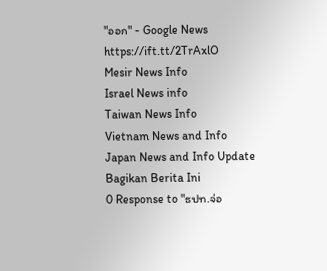"ออก" - Google News
https://ift.tt/2TrAxlO
Mesir News Info
Israel News info
Taiwan News Info
Vietnam News and Info
Japan News and Info Update
Bagikan Berita Ini
0 Response to "ธปท.จ่อ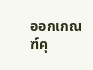ออกเกณฑ์คุ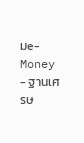มe-Money - ฐานเศรษ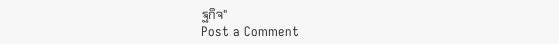ฐกิจ"
Post a Comment